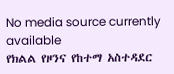No media source currently available
የክልል የዞንና የከተማ አስተዳደር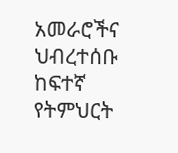አመራሮችና ህብረተሰቡ ከፍተኛ የትምህርት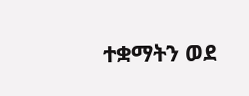ተቋማትን ወደ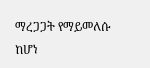ማረጋጋት የማይመለሱ ከሆነ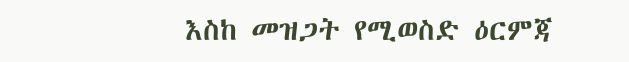እስከ መዝጋት የሚወስድ ዕርምጃ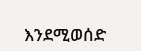እንደሚወሰድ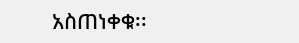አስጠነቀቁ፡፡